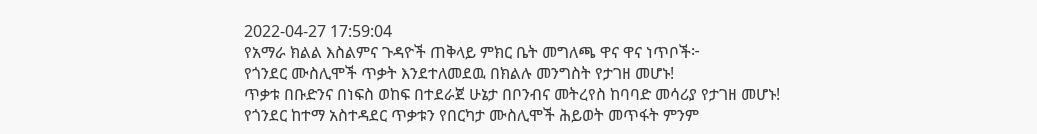2022-04-27 17:59:04
የአማራ ክልል እስልምና ጉዳዮች ጠቅላይ ምክር ቤት መግለጫ ዋና ዋና ነጥቦች፦
የጎንደር ሙስሊሞች ጥቃት እንደተለመደዉ በክልሉ መንግስት የታገዘ መሆኑ!
ጥቃቱ በቡድንና በነፍስ ወከፍ በተደራጀ ሁኔታ በቦንብና መትረየስ ከባባድ መሳሪያ የታገዘ መሆኑ!
የጎንደር ከተማ አስተዳደር ጥቃቱን የበርካታ ሙስሊሞች ሕይወት መጥፋት ምንም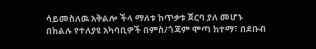ሳይመስለዉ አቅልሎ ችላ ማለቱ ከጥቃቱ ጀርባ ያለ መሆኑ
በክልሉ የተለያዩ አካባቢዎች በምስ/ጎጃም ሞጣ ከተማ፣ በደቡብ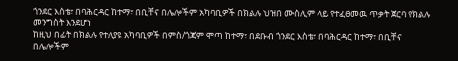ጎንደር እስቴ፣ በባሕርዳር ከተማ፣ በቢቸና በሌሎችም አካባቢዎች በክልሉ ህዝበ ሙስሊም ላይ የተፈፀመዉ ጥቃት ጀርባ የክልሉ መንግስት እንደሆነ
ከዚህ በፊት በክልሉ የተለያዩ አካባቢዎች በምስ/ጎጃም ሞጣ ከተማ፣ በደቡብ ጎንደር እስቴ፣ በባሕርዳር ከተማ፣ በቢቸና በሌሎችም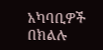አካባቢዎች በክልሉ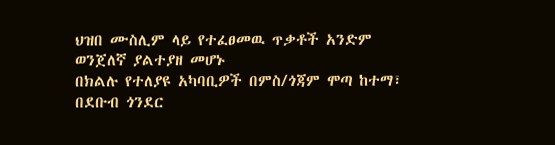ህዝበ ሙስሊም ላይ የተፈፀመዉ ጥቃቶች አንድም ወንጀለኛ ያልተያዘ መሆኑ
በክልሉ የተለያዩ አካባቢዎች በምስ/ጎጃም ሞጣ ከተማ፣ በደቡብ ጎንደር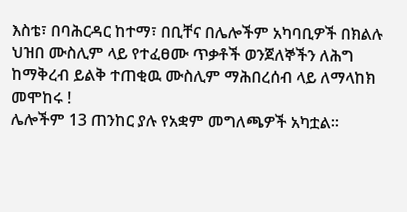እስቴ፣ በባሕርዳር ከተማ፣ በቢቸና በሌሎችም አካባቢዎች በክልሉ ህዝበ ሙስሊም ላይ የተፈፀሙ ጥቃቶች ወንጀለኞችን ለሕግ ከማቅረብ ይልቅ ተጠቂዉ ሙስሊም ማሕበረሰብ ላይ ለማላከክ መሞከሩ !
ሌሎችም 13 ጠንከር ያሉ የአቋም መግለጫዎች አካቷል።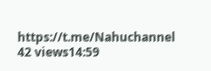https://t.me/Nahuchannel
42 views14:59